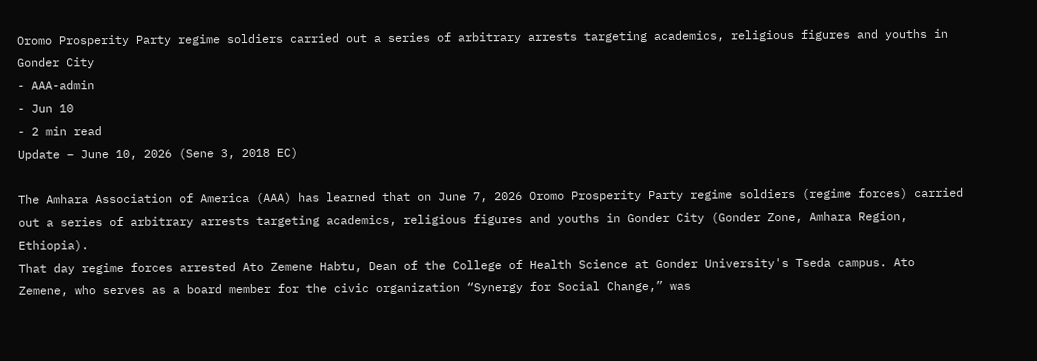Oromo Prosperity Party regime soldiers carried out a series of arbitrary arrests targeting academics, religious figures and youths in Gonder City
- AAA-admin
- Jun 10
- 2 min read
Update – June 10, 2026 (Sene 3, 2018 EC)

The Amhara Association of America (AAA) has learned that on June 7, 2026 Oromo Prosperity Party regime soldiers (regime forces) carried out a series of arbitrary arrests targeting academics, religious figures and youths in Gonder City (Gonder Zone, Amhara Region, Ethiopia).
That day regime forces arrested Ato Zemene Habtu, Dean of the College of Health Science at Gonder University's Tseda campus. Ato Zemene, who serves as a board member for the civic organization “Synergy for Social Change,” was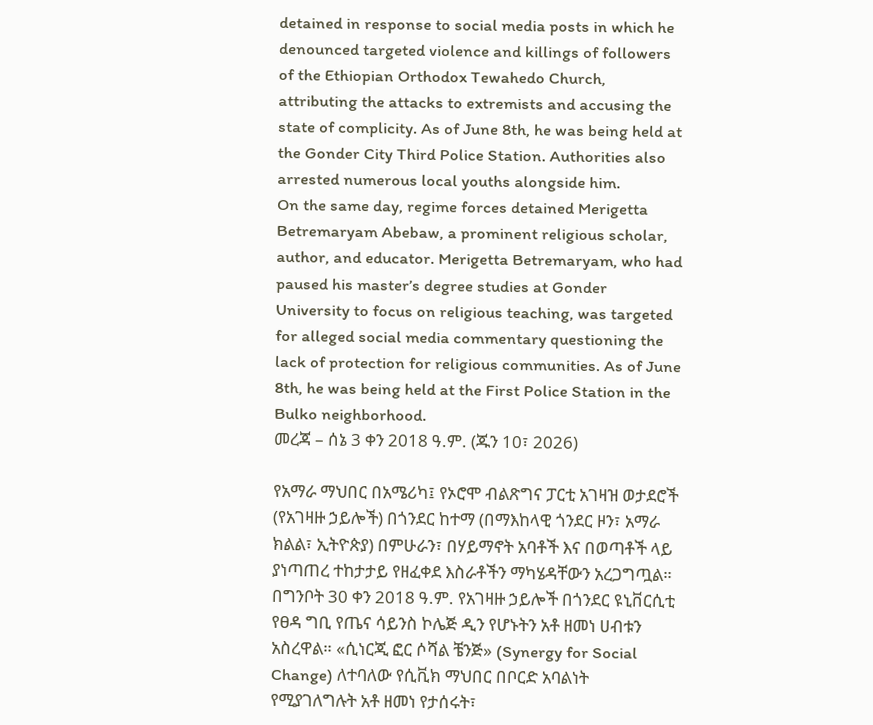detained in response to social media posts in which he denounced targeted violence and killings of followers of the Ethiopian Orthodox Tewahedo Church, attributing the attacks to extremists and accusing the state of complicity. As of June 8th, he was being held at the Gonder City Third Police Station. Authorities also arrested numerous local youths alongside him.
On the same day, regime forces detained Merigetta Betremaryam Abebaw, a prominent religious scholar, author, and educator. Merigetta Betremaryam, who had paused his master’s degree studies at Gonder University to focus on religious teaching, was targeted for alleged social media commentary questioning the lack of protection for religious communities. As of June 8th, he was being held at the First Police Station in the Bulko neighborhood.
መረጃ – ሰኔ 3 ቀን 2018 ዓ.ም. (ጁን 10፣ 2026)

የአማራ ማህበር በአሜሪካ፤ የኦሮሞ ብልጽግና ፓርቲ አገዛዝ ወታደሮች (የአገዛዙ ኃይሎች) በጎንደር ከተማ (በማእከላዊ ጎንደር ዞን፣ አማራ ክልል፣ ኢትዮጵያ) በምሁራን፣ በሃይማኖት አባቶች እና በወጣቶች ላይ ያነጣጠረ ተከታታይ የዘፈቀደ እስራቶችን ማካሄዳቸውን አረጋግጧል።
በግንቦት 30 ቀን 2018 ዓ.ም. የአገዛዙ ኃይሎች በጎንደር ዩኒቨርሲቲ የፀዳ ግቢ የጤና ሳይንስ ኮሌጅ ዲን የሆኑትን አቶ ዘመነ ሀብቱን አስረዋል። «ሲነርጂ ፎር ሶሻል ቼንጅ» (Synergy for Social Change) ለተባለው የሲቪክ ማህበር በቦርድ አባልነት የሚያገለግሉት አቶ ዘመነ የታሰሩት፣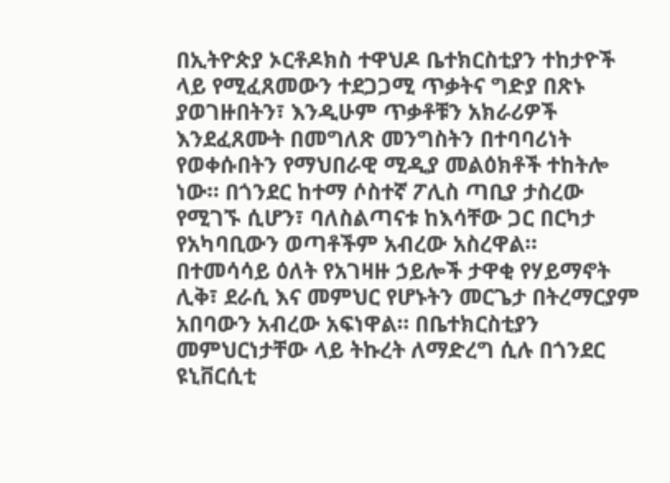በኢትዮጵያ ኦርቶዶክስ ተዋህዶ ቤተክርስቲያን ተከታዮች ላይ የሚፈጸመውን ተደጋጋሚ ጥቃትና ግድያ በጽኑ ያወገዙበትን፣ እንዲሁም ጥቃቶቹን አክራሪዎች እንደፈጸሙት በመግለጽ መንግስትን በተባባሪነት የወቀሱበትን የማህበራዊ ሚዲያ መልዕክቶች ተከትሎ ነው። በጎንደር ከተማ ሶስተኛ ፖሊስ ጣቢያ ታስረው የሚገኙ ሲሆን፣ ባለስልጣናቱ ከእሳቸው ጋር በርካታ የአካባቢውን ወጣቶችም አብረው አስረዋል።
በተመሳሳይ ዕለት የአገዛዙ ኃይሎች ታዋቂ የሃይማኖት ሊቅ፣ ደራሲ እና መምህር የሆኑትን መርጌታ በትረማርያም አበባውን አብረው አፍነዋል። በቤተክርስቲያን መምህርነታቸው ላይ ትኩረት ለማድረግ ሲሉ በጎንደር ዩኒቨርሲቲ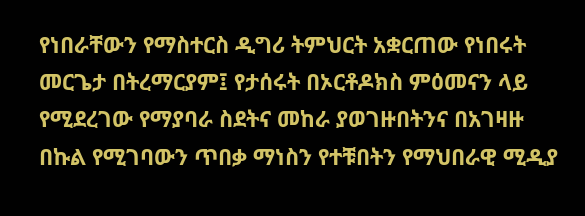የነበራቸውን የማስተርስ ዲግሪ ትምህርት አቋርጠው የነበሩት መርጌታ በትረማርያም፤ የታሰሩት በኦርቶዶክስ ምዕመናን ላይ የሚደረገው የማያባራ ስደትና መከራ ያወገዙበትንና በአገዛዙ በኩል የሚገባውን ጥበቃ ማነስን የተቹበትን የማህበራዊ ሚዲያ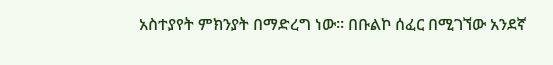አስተያየት ምክንያት በማድረግ ነው። በቡልኮ ሰፈር በሚገኘው አንደኛ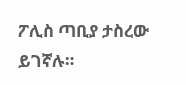ፖሊስ ጣቢያ ታስረው ይገኛሉ።